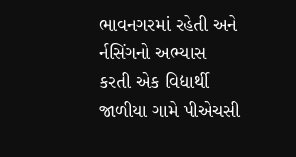ભાવનગરમાં રહેતી અને ર્નસિંગનો અભ્યાસ કરતી એક વિદ્યાર્થી જાળીયા ગામે પીએચસી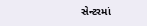સેન્ટરમાં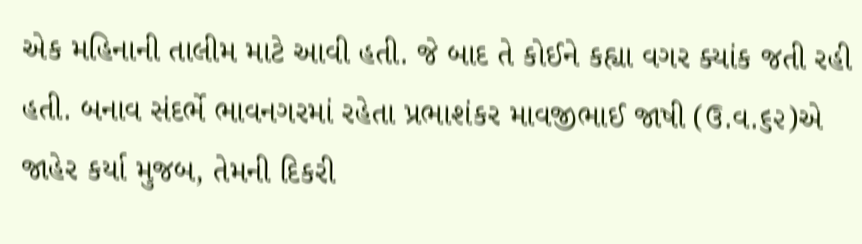એક મહિનાની તાલીમ માટે આવી હતી. જે બાદ તે કોઈને કહ્યા વગર ક્યાંક જતી રહી હતી. બનાવ સંદર્ભે ભાવનગરમાં રહેતા પ્રભાશંકર માવજીભાઈ જાષી (ઉ.વ.૬૨)એ જાહેર કર્યા મુજબ, તેમની દિકરી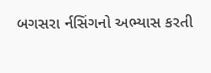બગસરા ર્નસિંગનો અભ્યાસ કરતી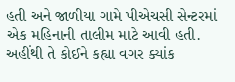હતી અને જાળીયા ગામે પીએચસી સેન્ટરમાં એક મહિનાની તાલીમ માટે આવી હતી. અહીંથી તે કોઈને કહ્યા વગર ક્યાંક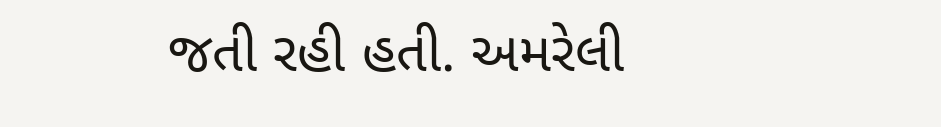જતી રહી હતી. અમરેલી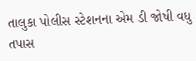તાલુકા પોલીસ સ્ટેશનના એમ ડી જોષી વધુ તપાસ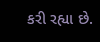કરી રહ્યા છે.